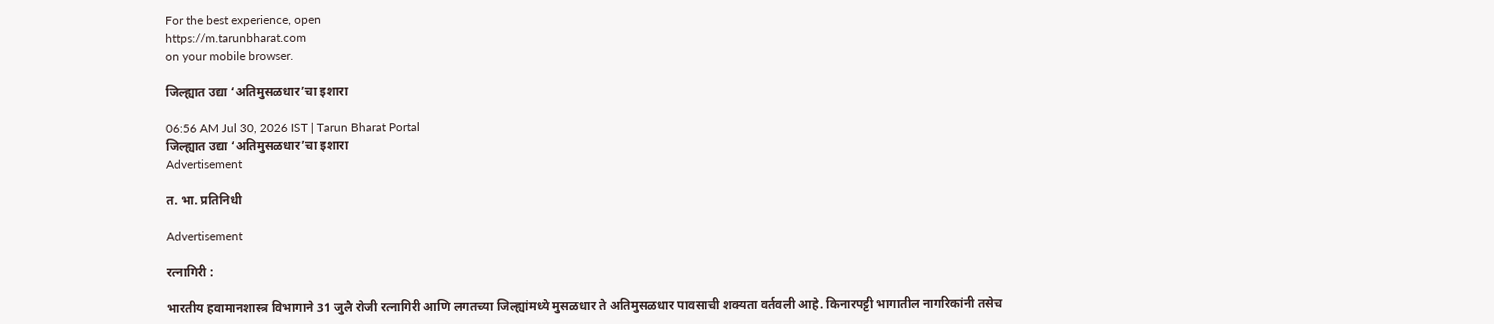For the best experience, open
https://m.tarunbharat.com
on your mobile browser.

जिल्ह्यात उद्या ‘अतिमुसळधार’चा इशारा

06:56 AM Jul 30, 2026 IST | Tarun Bharat Portal
जिल्ह्यात उद्या ‘अतिमुसळधार’चा इशारा
Advertisement

त. भा. प्रतिनिधी

Advertisement

रत्नागिरी :

भारतीय हवामानशास्त्र विभागाने 31 जुलै रोजी रत्नागिरी आणि लगतच्या जिल्ह्यांमध्ये मुसळधार ते अतिमुसळधार पावसाची शक्यता वर्तवली आहे. किनारपट्टी भागातील नागरिकांनी तसेच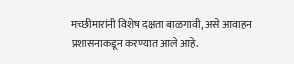मच्छीमारांनी विशेष दक्षता बाळगावी, असे आवाहन प्रशासनाकडून करण्यात आले आहे.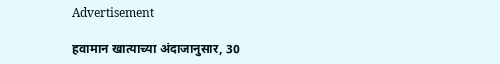Advertisement

हवामान खात्याच्या अंदाजानुसार, 30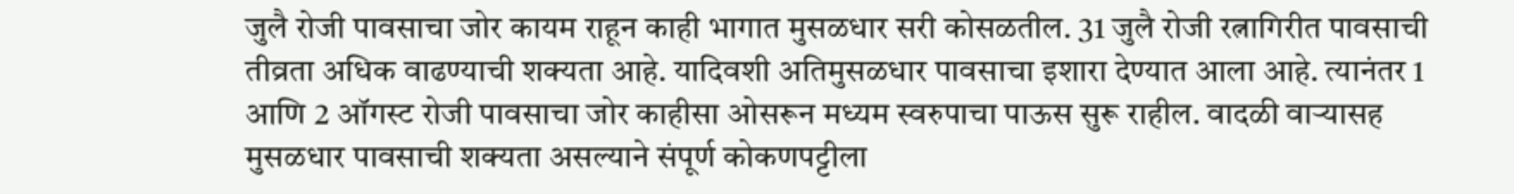जुलै रोजी पावसाचा जोर कायम राहून काही भागात मुसळधार सरी कोसळतील. 31 जुलै रोजी रत्नागिरीत पावसाची तीव्रता अधिक वाढण्याची शक्यता आहे. यादिवशी अतिमुसळधार पावसाचा इशारा देण्यात आला आहे. त्यानंतर 1 आणि 2 ऑगस्ट रोजी पावसाचा जोर काहीसा ओसरून मध्यम स्वरुपाचा पाऊस सुरू राहील. वादळी वाऱ्यासह मुसळधार पावसाची शक्यता असल्याने संपूर्ण कोकणपट्टीला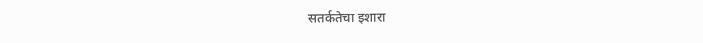सतर्कतेचा इशारा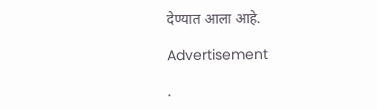देण्यात आला आहे.

Advertisement

.